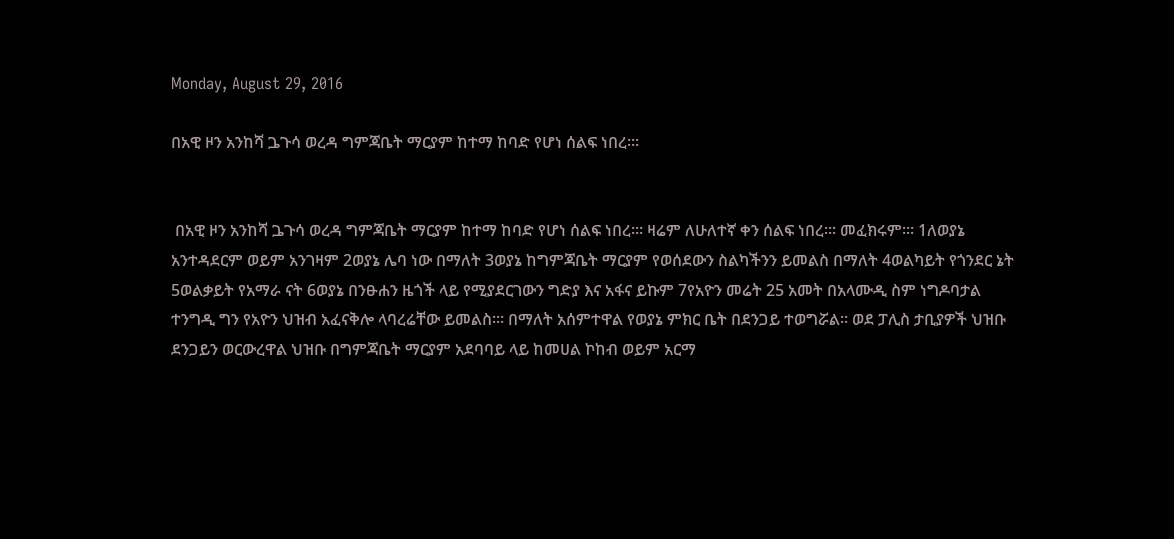Monday, August 29, 2016

በአዊ ዞን አንከሻ ጔጉሳ ወረዳ ግምጃቤት ማርያም ከተማ ከባድ የሆነ ሰልፍ ነበረ፡።


 በአዊ ዞን አንከሻ ጔጉሳ ወረዳ ግምጃቤት ማርያም ከተማ ከባድ የሆነ ሰልፍ ነበረ፡። ዛሬም ለሁለተኛ ቀን ሰልፍ ነበረ፡። መፈክሩም፡። 1ለወያኔ አንተዳደርም ወይም አንገዛም 2ወያኔ ሌባ ነው በማለት 3ወያኔ ከግምጃቤት ማርያም የወሰደውን ስልካችንን ይመልስ በማለት 4ወልካይት የጎንደር ኔት 5ወልቃይት የአማራ ናት 6ወያኔ በንፁሐን ዜጎች ላይ የሚያደርገውን ግድያ እና አፋና ይኩም 7የአዮን መሬት 25 አመት በአላሙዲ ስም ነግዶባታል ተንግዲ ግን የአዮን ህዝብ አፈናቅሎ ላባረሬቸው ይመልስ፡። በማለት አሰምተዋል የወያኔ ምክር ቤት በደንጋይ ተወግሯል። ወደ ፓሊስ ታቢያዎች ህዝቡ ደንጋይን ወርውረዋል ህዝቡ በግምጃቤት ማርያም አደባባይ ላይ ከመሀል ኮከብ ወይም አርማ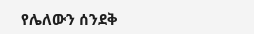የሌለውን ሰንደቅ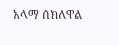አላማ ሰክለዋል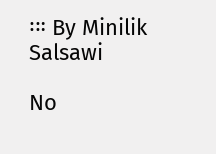፡። By Minilik Salsawi

No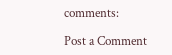comments:

Post a Comment